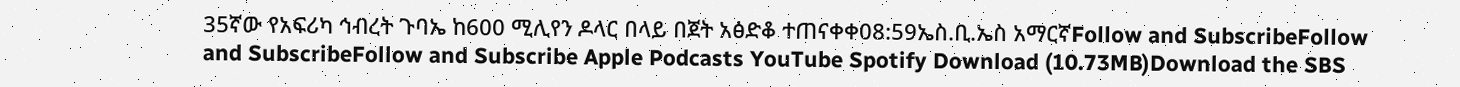35ኛው የአፍሪካ ኅብረት ጉባኤ ከ600 ሚሊየን ዶላር በላይ በጀት አፅድቆ ተጠናቀቀ08:59ኤስ.ቢ.ኤስ አማርኛFollow and SubscribeFollow and SubscribeFollow and Subscribe Apple Podcasts YouTube Spotify Download (10.73MB)Download the SBS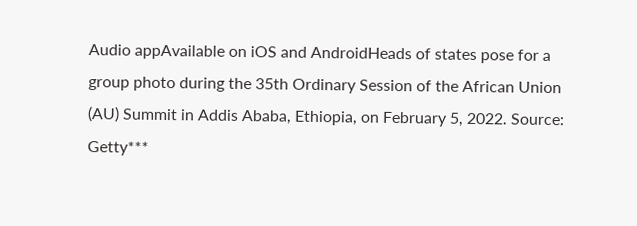Audio appAvailable on iOS and AndroidHeads of states pose for a group photo during the 35th Ordinary Session of the African Union (AU) Summit in Addis Ababa, Ethiopia, on February 5, 2022. Source: Getty***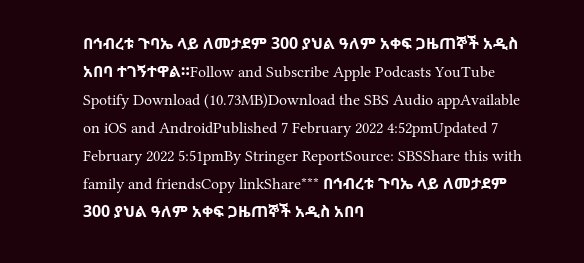በኅብረቱ ጉባኤ ላይ ለመታደም 300 ያህል ዓለም አቀፍ ጋዜጠኞች አዲስ አበባ ተገኝተዋል።Follow and Subscribe Apple Podcasts YouTube Spotify Download (10.73MB)Download the SBS Audio appAvailable on iOS and AndroidPublished 7 February 2022 4:52pmUpdated 7 February 2022 5:51pmBy Stringer ReportSource: SBSShare this with family and friendsCopy linkShare*** በኅብረቱ ጉባኤ ላይ ለመታደም 300 ያህል ዓለም አቀፍ ጋዜጠኞች አዲስ አበባ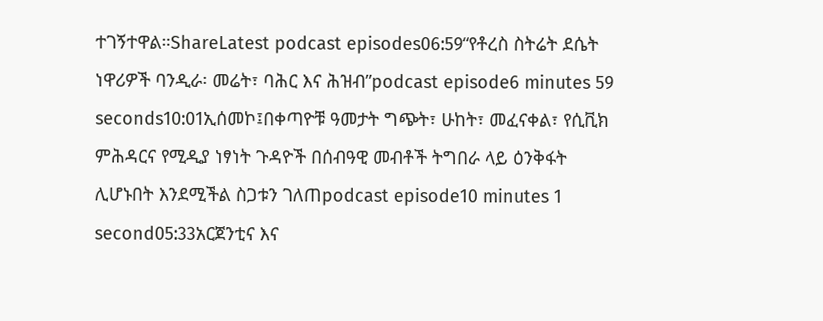ተገኝተዋል።ShareLatest podcast episodes06:59“የቶረስ ስትሬት ደሴት ነዋሪዎች ባንዲራ፡ መሬት፣ ባሕር እና ሕዝብ”podcast episode6 minutes 59 seconds10:01ኢሰመኮ፤በቀጣዮቹ ዓመታት ግጭት፣ ሁከት፣ መፈናቀል፣ የሲቪክ ምሕዳርና የሚዲያ ነፃነት ጉዳዮች በሰብዓዊ መብቶች ትግበራ ላይ ዕንቅፋት ሊሆኑበት እንደሚችል ስጋቱን ገለጠpodcast episode10 minutes 1 second05:33አርጀንቲና እና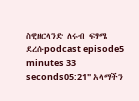ስዊዘርላንድ ለሩብ ፍፃሜ ደረሱpodcast episode5 minutes 33 seconds05:21" አላማችን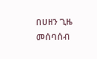በሀዘን ጊዜ መሰባሰብ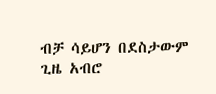ብቻ ሳይሆን በደስታውም ጊዜ አብሮ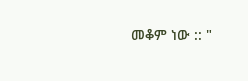መቆም ነው :: "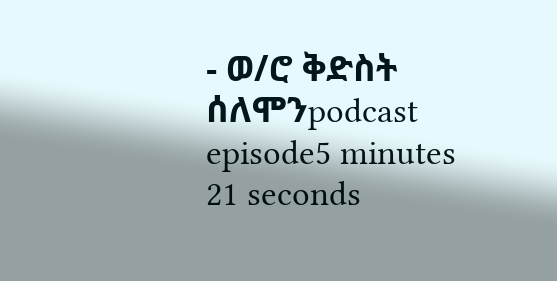- ወ/ሮ ቅድስት ሰለሞንpodcast episode5 minutes 21 seconds